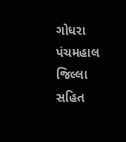ગોધરા
પંચમહાલ જિલ્લા સહિત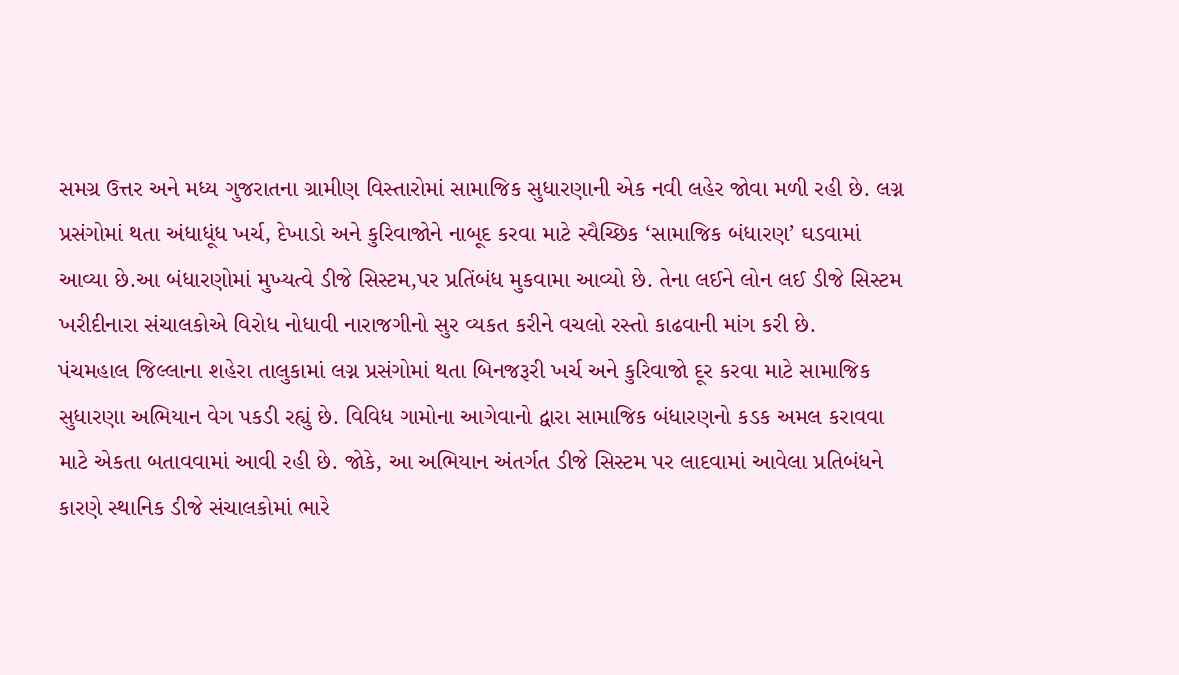સમગ્ર ઉત્તર અને મધ્ય ગુજરાતના ગ્રામીણ વિસ્તારોમાં સામાજિક સુધારણાની એક નવી લહેર જોવા મળી રહી છે. લગ્ન પ્રસંગોમાં થતા અંધાધૂંધ ખર્ચ, દેખાડો અને કુરિવાજોને નાબૂદ કરવા માટે સ્વૈચ્છિક ‘સામાજિક બંધારણ’ ઘડવામાં આવ્યા છે.આ બંધારણોમાં મુખ્યત્વે ડીજે સિસ્ટમ,પર પ્રતિંબંધ મુકવામા આવ્યો છે. તેના લઈને લોન લઈ ડીજે સિસ્ટમ ખરીદીનારા સંચાલકોએ વિરોધ નોધાવી નારાજગીનો સુર વ્યકત કરીને વચલો રસ્તો કાઢવાની માંગ કરી છે.
પંચમહાલ જિલ્લાના શહેરા તાલુકામાં લગ્ન પ્રસંગોમાં થતા બિનજરૂરી ખર્ચ અને કુરિવાજો દૂર કરવા માટે સામાજિક સુધારણા અભિયાન વેગ પકડી રહ્યું છે. વિવિધ ગામોના આગેવાનો દ્વારા સામાજિક બંધારણનો કડક અમલ કરાવવા માટે એકતા બતાવવામાં આવી રહી છે. જોકે, આ અભિયાન અંતર્ગત ડીજે સિસ્ટમ પર લાદવામાં આવેલા પ્રતિબંધને કારણે સ્થાનિક ડીજે સંચાલકોમાં ભારે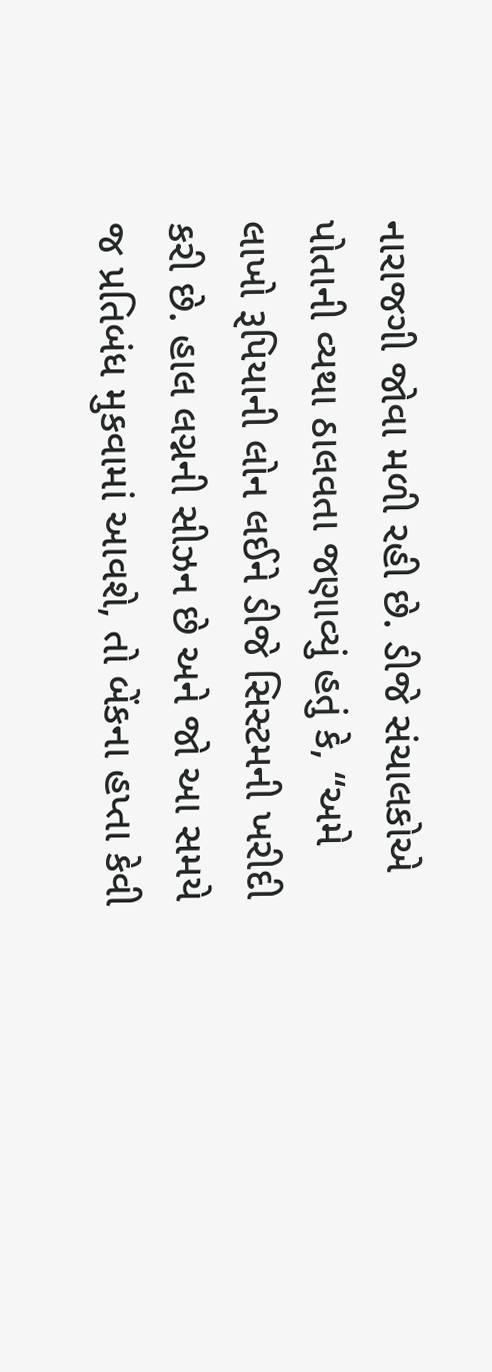નારાજગી જોવા મળી રહી છે. ડીજે સંચાલકોએ પોતાની વ્યથા ઠાલવતા જણાવ્યું હતું કે, “અમે લાખો રૂપિયાની લોન લઈને ડીજે સિસ્ટમની ખરીદી કરી છે. હાલ લગ્નની સીઝન છે અને જો આ સમયે જ પ્રતિબંધ મુકવામાં આવશે, તો બેંકના હપ્તા કેવી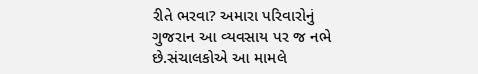રીતે ભરવા? અમારા પરિવારોનું ગુજરાન આ વ્યવસાય પર જ નભે છે.સંચાલકોએ આ મામલે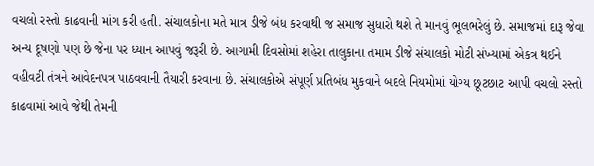વચલો રસ્તો કાઢવાની માંગ કરી હતી. સંચાલકોના મતે માત્ર ડીજે બંધ કરવાથી જ સમાજ સુધારો થશે તે માનવું ભૂલભરેલું છે. સમાજમાં દારૂ જેવા અન્ય દૂષણો પણ છે જેના પર ધ્યાન આપવું જરૂરી છે. આગામી દિવસોમાં શહેરા તાલુકાના તમામ ડીજે સંચાલકો મોટી સંખ્યામાં એકત્ર થઈને વહીવટી તંત્રને આવેદનપત્ર પાઠવવાની તૈયારી કરવાના છે. સંચાલકોએ સંપૂર્ણ પ્રતિબંધ મુકવાને બદલે નિયમોમાં યોગ્ય છૂટછાટ આપી વચલો રસ્તો કાઢવામાં આવે જેથી તેમની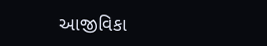આજીવિકા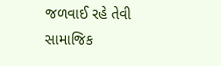જળવાઈ રહે તેવી સામાજિક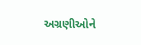અગ્રણીઓને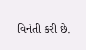વિનંતી કરી છે.